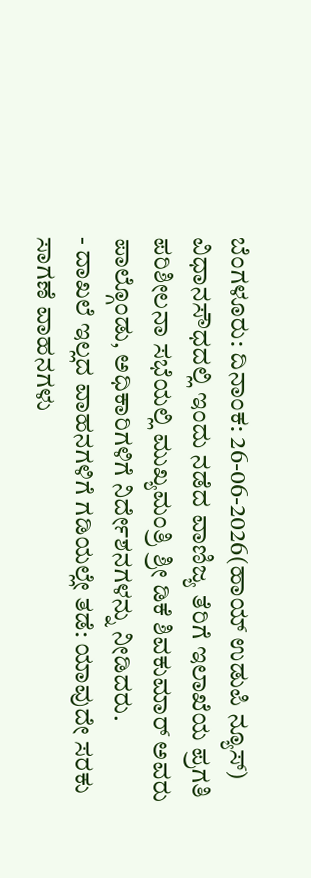ಬೆಂಗಳೂರು: ದಿನಾಂಕ: 26-06-2026(ಹಾಯ್ ಉಡುಪಿ ನ್ಯೂಸ್) ವಿಧಾನಸೌಧದಲ್ಲಿ ಇಂದು ನಡೆದ ವಾಣಿಜ್ಯ ತೆರಿಗೆ ಇಲಾಖೆಯ ಪ್ರಗತಿ ಪರಿಶೀಲನಾ ಸಭೆಯಲ್ಲಿ ಮುಖ್ಯಮಂತ್ರಿ ಶ್ರೀ ಡಿಕೆ ಶಿವಕುಮಾರ್ ಅವರು ಪಾಲ್ಗೊಂಡು, ಅಧಿಕಾರಿಗಳಿಗೆ ನಿರ್ದೇಶನಗಳನ್ನು ನೀಡಿದರು.
- ದಾಖಲೆ ಇಲ್ಲದ ವಾಹನಗಳಿಗೆ ಗಡಿಯಲ್ಲೇ ತಡೆ: ಯಾವುದೇ ಸರಕು ಸಾಗಣೆ ವಾಹನಗಳು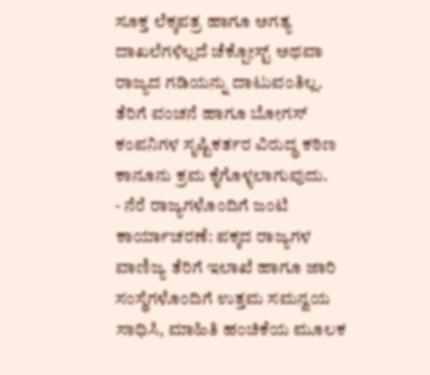ಸೂಕ್ತ ಲೆಕ್ಕಪತ್ರ ಹಾಗೂ ಅಗತ್ಯ ದಾಖಲೆಗಳಿಲ್ಲದೆ ಚೆಕ್ಪೋಸ್ಟ್ ಅಥವಾ ರಾಜ್ಯದ ಗಡಿಯನ್ನು ದಾಟುವಂತಿಲ್ಲ. ತೆರಿಗೆ ವಂಚನೆ ಹಾಗೂ ಬೋಗಸ್ ಕಂಪನಿಗಳ ಸೃಷ್ಟಿಕರ್ತರ ವಿರುದ್ಧ ಕಠಿಣ ಕಾನೂನು ಕ್ರಮ ಕೈಗೊಳ್ಳಲಾಗುವುದು.
- ನೆರೆ ರಾಜ್ಯಗಳೊಂದಿಗೆ ಜಂಟಿ ಕಾರ್ಯಾಚರಣೆ: ಪಕ್ಕದ ರಾಜ್ಯಗಳ ವಾಣಿಜ್ಯ ತೆರಿಗೆ ಇಲಾಖೆ ಹಾಗೂ ಜಾರಿ ಸಂಸ್ಥೆಗಳೊಂದಿಗೆ ಉತ್ತಮ ಸಮನ್ವಯ ಸಾಧಿಸಿ, ಮಾಹಿತಿ ಹಂಚಿಕೆಯ ಮೂಲಕ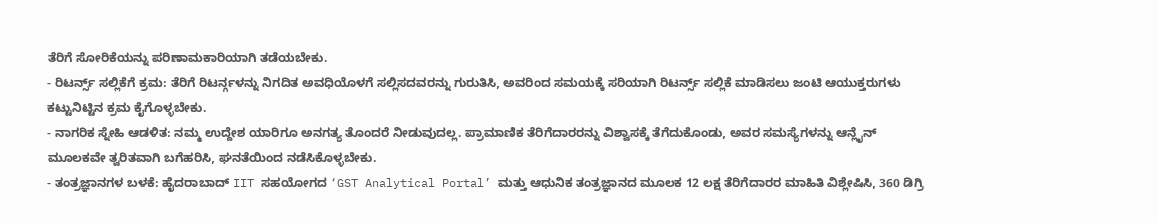ತೆರಿಗೆ ಸೋರಿಕೆಯನ್ನು ಪರಿಣಾಮಕಾರಿಯಾಗಿ ತಡೆಯಬೇಕು.
- ರಿಟರ್ನ್ಸ್ ಸಲ್ಲಿಕೆಗೆ ಕ್ರಮ: ತೆರಿಗೆ ರಿಟರ್ನ್ಗಳನ್ನು ನಿಗದಿತ ಅವಧಿಯೊಳಗೆ ಸಲ್ಲಿಸದವರನ್ನು ಗುರುತಿಸಿ, ಅವರಿಂದ ಸಮಯಕ್ಕೆ ಸರಿಯಾಗಿ ರಿಟರ್ನ್ಸ್ ಸಲ್ಲಿಕೆ ಮಾಡಿಸಲು ಜಂಟಿ ಆಯುಕ್ತರುಗಳು ಕಟ್ಟುನಿಟ್ಟಿನ ಕ್ರಮ ಕೈಗೊಳ್ಳಬೇಕು.
- ನಾಗರಿಕ ಸ್ನೇಹಿ ಆಡಳಿತ: ನಮ್ಮ ಉದ್ದೇಶ ಯಾರಿಗೂ ಅನಗತ್ಯ ತೊಂದರೆ ನೀಡುವುದಲ್ಲ. ಪ್ರಾಮಾಣಿಕ ತೆರಿಗೆದಾರರನ್ನು ವಿಶ್ವಾಸಕ್ಕೆ ತೆಗೆದುಕೊಂಡು, ಅವರ ಸಮಸ್ಯೆಗಳನ್ನು ಆನ್ಲೈನ್ ಮೂಲಕವೇ ತ್ವರಿತವಾಗಿ ಬಗೆಹರಿಸಿ, ಘನತೆಯಿಂದ ನಡೆಸಿಕೊಳ್ಳಬೇಕು.
- ತಂತ್ರಜ್ಞಾನಗಳ ಬಳಕೆ: ಹೈದರಾಬಾದ್ IIT ಸಹಯೋಗದ ‘GST Analytical Portal’ ಮತ್ತು ಆಧುನಿಕ ತಂತ್ರಜ್ಞಾನದ ಮೂಲಕ 12 ಲಕ್ಷ ತೆರಿಗೆದಾರರ ಮಾಹಿತಿ ವಿಶ್ಲೇಷಿಸಿ, 360 ಡಿಗ್ರಿ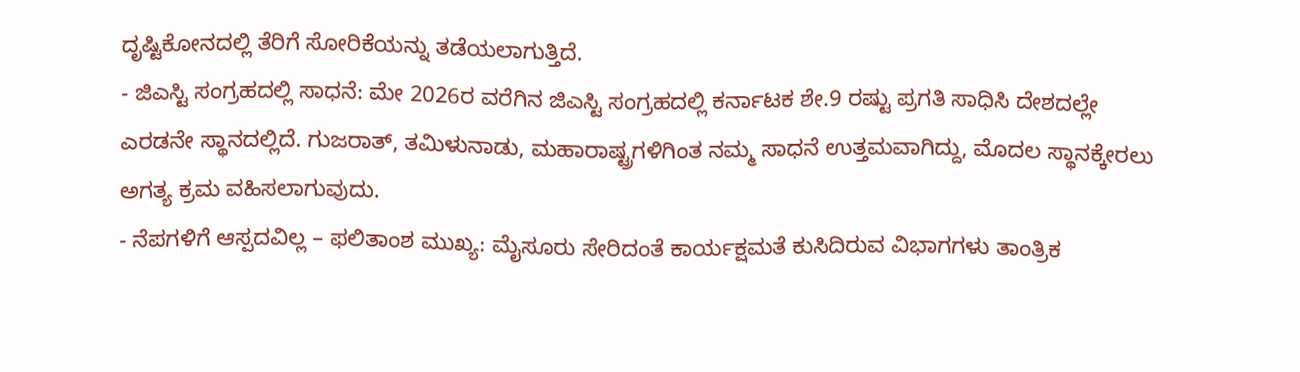ದೃಷ್ಟಿಕೋನದಲ್ಲಿ ತೆರಿಗೆ ಸೋರಿಕೆಯನ್ನು ತಡೆಯಲಾಗುತ್ತಿದೆ.
- ಜಿಎಸ್ಟಿ ಸಂಗ್ರಹದಲ್ಲಿ ಸಾಧನೆ: ಮೇ 2026ರ ವರೆಗಿನ ಜಿಎಸ್ಟಿ ಸಂಗ್ರಹದಲ್ಲಿ ಕರ್ನಾಟಕ ಶೇ.9 ರಷ್ಟು ಪ್ರಗತಿ ಸಾಧಿಸಿ ದೇಶದಲ್ಲೇ ಎರಡನೇ ಸ್ಥಾನದಲ್ಲಿದೆ. ಗುಜರಾತ್, ತಮಿಳುನಾಡು, ಮಹಾರಾಷ್ಟ್ರಗಳಿಗಿಂತ ನಮ್ಮ ಸಾಧನೆ ಉತ್ತಮವಾಗಿದ್ದು, ಮೊದಲ ಸ್ಥಾನಕ್ಕೇರಲು ಅಗತ್ಯ ಕ್ರಮ ವಹಿಸಲಾಗುವುದು.
- ನೆಪಗಳಿಗೆ ಆಸ್ಪದವಿಲ್ಲ – ಫಲಿತಾಂಶ ಮುಖ್ಯ: ಮೈಸೂರು ಸೇರಿದಂತೆ ಕಾರ್ಯಕ್ಷಮತೆ ಕುಸಿದಿರುವ ವಿಭಾಗಗಳು ತಾಂತ್ರಿಕ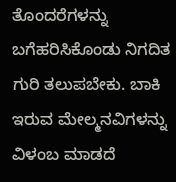ತೊಂದರೆಗಳನ್ನು ಬಗೆಹರಿಸಿಕೊಂಡು ನಿಗದಿತ ಗುರಿ ತಲುಪಬೇಕು. ಬಾಕಿ ಇರುವ ಮೇಲ್ಮನವಿಗಳನ್ನು ವಿಳಂಬ ಮಾಡದೆ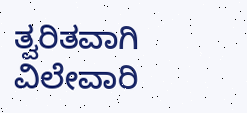ತ್ವರಿತವಾಗಿ ವಿಲೇವಾರಿ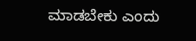ಮಾಡಬೇಕು ಎಂದು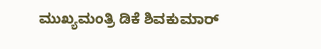ಮುಖ್ಯಮಂತ್ರಿ ಡಿಕೆ ಶಿವಕುಮಾರ್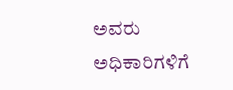ಅವರು ಅಧಿಕಾರಿಗಳಿಗೆ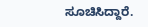ಸೂಚಿಸಿದ್ದಾರೆ.